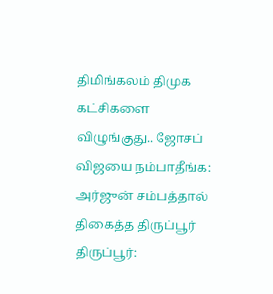திமிங்கலம் திமுக கட்சிகளை விழுங்குது.. ஜோசப் விஜயை நம்பாதீங்க: அர்ஜுன் சம்பத்தால் திகைத்த திருப்பூர்
திருப்பூர்: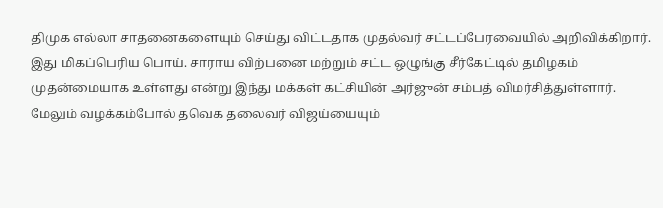திமுக எல்லா சாதனைகளையும் செய்து விட்டதாக முதல்வர் சட்டப்பேரவையில் அறிவிக்கிறார். இது மிகப்பெரிய பொய். சாராய விற்பனை மற்றும் சட்ட ஒழுங்கு சீர்கேட்டில் தமிழகம் முதன்மையாக உள்ளது என்று இந்து மக்கள் கட்சியின் அர்ஜுன் சம்பத் விமர்சித்துள்ளார். மேலும் வழக்கம்போல் தவெக தலைவர் விஜய்யையும்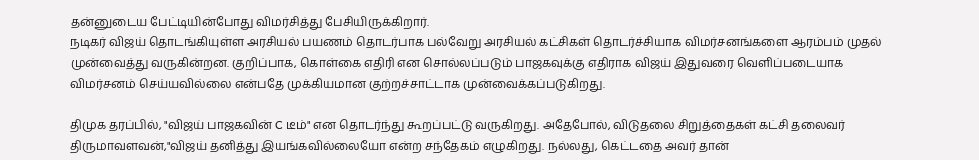தன்னுடைய பேட்டியின்போது விமர்சித்து பேசியிருக்கிறார்.
நடிகர் விஜய் தொடங்கியுள்ள அரசியல் பயணம் தொடர்பாக பல்வேறு அரசியல் கட்சிகள் தொடர்ச்சியாக விமர்சனங்களை ஆரம்பம் முதல் முன்வைத்து வருகின்றன. குறிப்பாக, கொள்கை எதிரி என சொல்லப்படும் பாஜகவுக்கு எதிராக விஜய் இதுவரை வெளிப்படையாக விமர்சனம் செய்யவில்லை என்பதே முக்கியமான குற்றச்சாட்டாக முன்வைக்கப்படுகிறது.

திமுக தரப்பில், "விஜய் பாஜகவின் C டீம்" என தொடர்ந்து கூறப்பட்டு வருகிறது. அதேபோல், விடுதலை சிறுத்தைகள் கட்சி தலைவர் திருமாவளவன்,"விஜய் தனித்து இயங்கவில்லையோ என்ற சந்தேகம் எழுகிறது. நல்லது, கெட்டதை அவர் தான்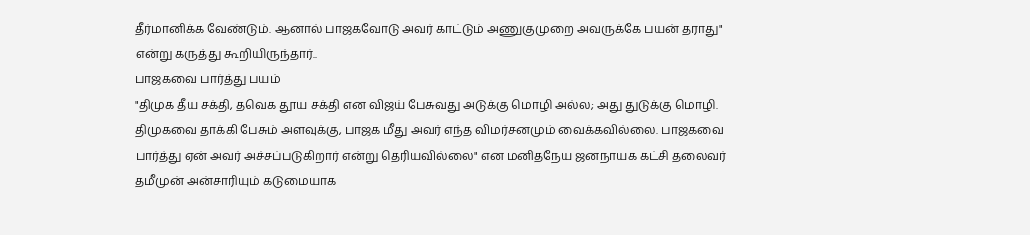தீர்மானிக்க வேண்டும். ஆனால் பாஜகவோடு அவர் காட்டும் அணுகுமுறை அவருக்கே பயன் தராது" என்று கருத்து கூறியிருந்தார்..
பாஜகவை பார்த்து பயம்
"திமுக தீய சக்தி, தவெக தூய சக்தி என விஜய் பேசுவது அடுக்கு மொழி அல்ல; அது துடுக்கு மொழி. திமுகவை தாக்கி பேசும் அளவுக்கு, பாஜக மீது அவர் எந்த விமர்சனமும் வைக்கவில்லை. பாஜகவை பார்த்து ஏன் அவர் அச்சப்படுகிறார் என்று தெரியவில்லை" என மனிதநேய ஜனநாயக கட்சி தலைவர் தமீமுன் அன்சாரியும் கடுமையாக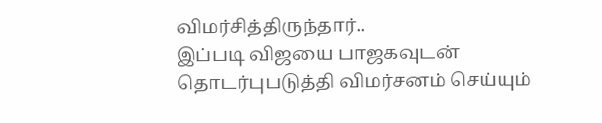விமர்சித்திருந்தார்..
இப்படி விஜயை பாஜகவுடன் தொடர்புபடுத்தி விமர்சனம் செய்யும்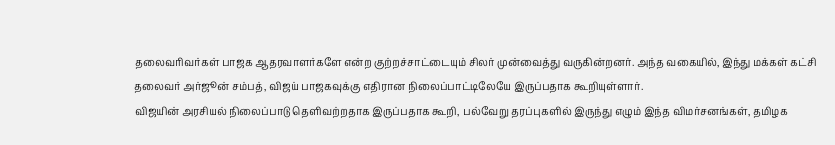தலைவரிவர்கள் பாஜக ஆதரவாளர்களே என்ற குற்றச்சாட்டையும் சிலர் முன்வைத்து வருகின்றனர். அந்த வகையில், இந்து மக்கள் கட்சி தலைவர் அர்ஜூன் சம்பத், விஜய் பாஜகவுக்கு எதிரான நிலைப்பாட்டிலேயே இருப்பதாக கூறியுள்ளார்.
விஜயின் அரசியல் நிலைப்பாடு தெளிவற்றதாக இருப்பதாக கூறி, பல்வேறு தரப்புகளில் இருந்து எழும் இந்த விமர்சனங்கள், தமிழக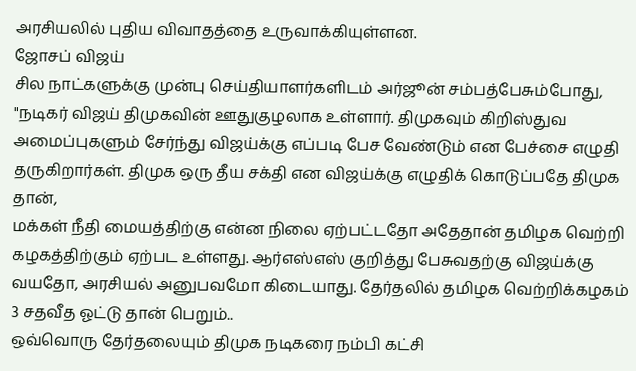அரசியலில் புதிய விவாதத்தை உருவாக்கியுள்ளன.
ஜோசப் விஜய்
சில நாட்களுக்கு முன்பு செய்தியாளர்களிடம் அர்ஜூன் சம்பத்பேசும்போது, "நடிகர் விஜய் திமுகவின் ஊதுகுழலாக உள்ளார். திமுகவும் கிறிஸ்துவ அமைப்புகளும் சேர்ந்து விஜய்க்கு எப்படி பேச வேண்டும் என பேச்சை எழுதி தருகிறார்கள். திமுக ஒரு தீய சக்தி என விஜய்க்கு எழுதிக் கொடுப்பதே திமுக தான்,
மக்கள் நீதி மையத்திற்கு என்ன நிலை ஏற்பட்டதோ அதேதான் தமிழக வெற்றி கழகத்திற்கும் ஏற்பட உள்ளது. ஆர்எஸ்எஸ் குறித்து பேசுவதற்கு விஜய்க்கு வயதோ, அரசியல் அனுபவமோ கிடையாது. தேர்தலில் தமிழக வெற்றிக்கழகம் 3 சதவீத ஓட்டு தான் பெறும்..
ஒவ்வொரு தேர்தலையும் திமுக நடிகரை நம்பி கட்சி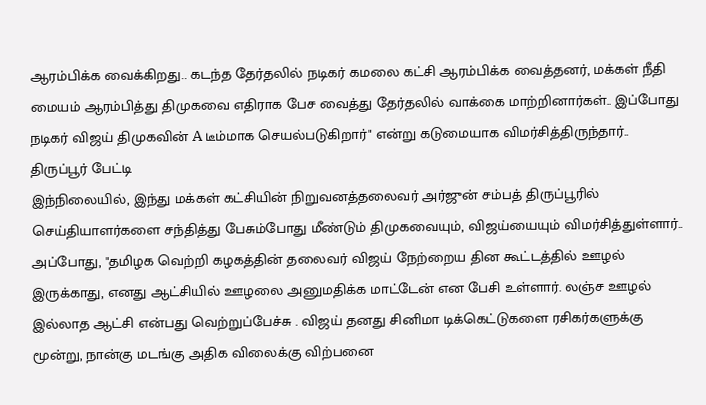ஆரம்பிக்க வைக்கிறது.. கடந்த தேர்தலில் நடிகர் கமலை கட்சி ஆரம்பிக்க வைத்தனர், மக்கள் நீதி மையம் ஆரம்பித்து திமுகவை எதிராக பேச வைத்து தேர்தலில் வாக்கை மாற்றினார்கள்.. இப்போது நடிகர் விஜய் திமுகவின் A டீம்மாக செயல்படுகிறார்" என்று கடுமையாக விமர்சித்திருந்தார்..
திருப்பூர் பேட்டி
இந்நிலையில், இந்து மக்கள் கட்சியின் நிறுவனத்தலைவர் அர்ஜுன் சம்பத் திருப்பூரில் செய்தியாளர்களை சந்தித்து பேசும்போது மீண்டும் திமுகவையும், விஜய்யையும் விமர்சித்துள்ளார்..
அப்போது, "தமிழக வெற்றி கழகத்தின் தலைவர் விஜய் நேற்றைய தின கூட்டத்தில் ஊழல் இருக்காது, எனது ஆட்சியில் ஊழலை அனுமதிக்க மாட்டேன் என பேசி உள்ளார். லஞ்ச ஊழல் இல்லாத ஆட்சி என்பது வெற்றுப்பேச்சு . விஜய் தனது சினிமா டிக்கெட்டுகளை ரசிகர்களுக்கு மூன்று, நான்கு மடங்கு அதிக விலைக்கு விற்பனை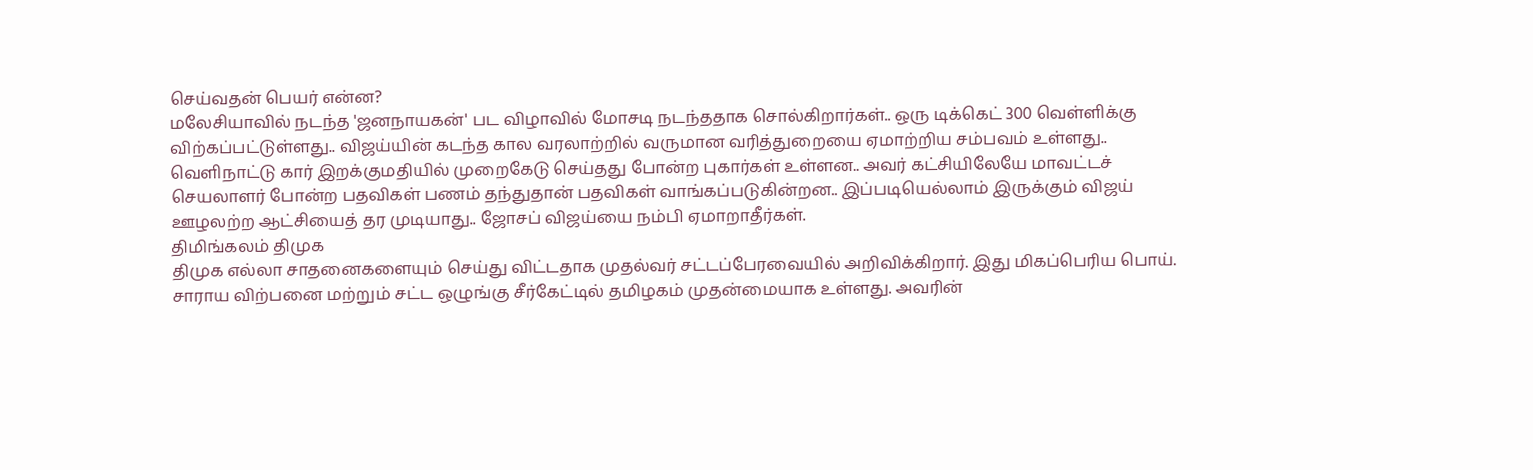செய்வதன் பெயர் என்ன?
மலேசியாவில் நடந்த 'ஜனநாயகன்' பட விழாவில் மோசடி நடந்ததாக சொல்கிறார்கள்.. ஒரு டிக்கெட் 300 வெள்ளிக்கு விற்கப்பட்டுள்ளது.. விஜய்யின் கடந்த கால வரலாற்றில் வருமான வரித்துறையை ஏமாற்றிய சம்பவம் உள்ளது.. வெளிநாட்டு கார் இறக்குமதியில் முறைகேடு செய்தது போன்ற புகார்கள் உள்ளன.. அவர் கட்சியிலேயே மாவட்டச் செயலாளர் போன்ற பதவிகள் பணம் தந்துதான் பதவிகள் வாங்கப்படுகின்றன.. இப்படியெல்லாம் இருக்கும் விஜய் ஊழலற்ற ஆட்சியைத் தர முடியாது.. ஜோசப் விஜய்யை நம்பி ஏமாறாதீர்கள்.
திமிங்கலம் திமுக
திமுக எல்லா சாதனைகளையும் செய்து விட்டதாக முதல்வர் சட்டப்பேரவையில் அறிவிக்கிறார். இது மிகப்பெரிய பொய். சாராய விற்பனை மற்றும் சட்ட ஒழுங்கு சீர்கேட்டில் தமிழகம் முதன்மையாக உள்ளது. அவரின்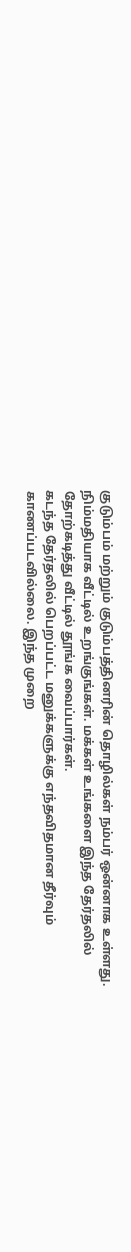குடும்பம் மற்றும் குடும்பத்தினரின் தொழில்கள் நம்பர் ஒன்னாக உள்ளது. நிம்மதியாக வீட்டில் உறங்குங்கள். மக்கள் உங்களை இந்த தேர்தலில் தோற்கடித்து வீட்டில் தூங்க வைப்பார்கள்.
கடந்த தேர்தலில் பெறப்பட்ட மனுக்களுக்கு எந்தவிதமான தீர்வும் காணப்படவில்லை. இந்த முறை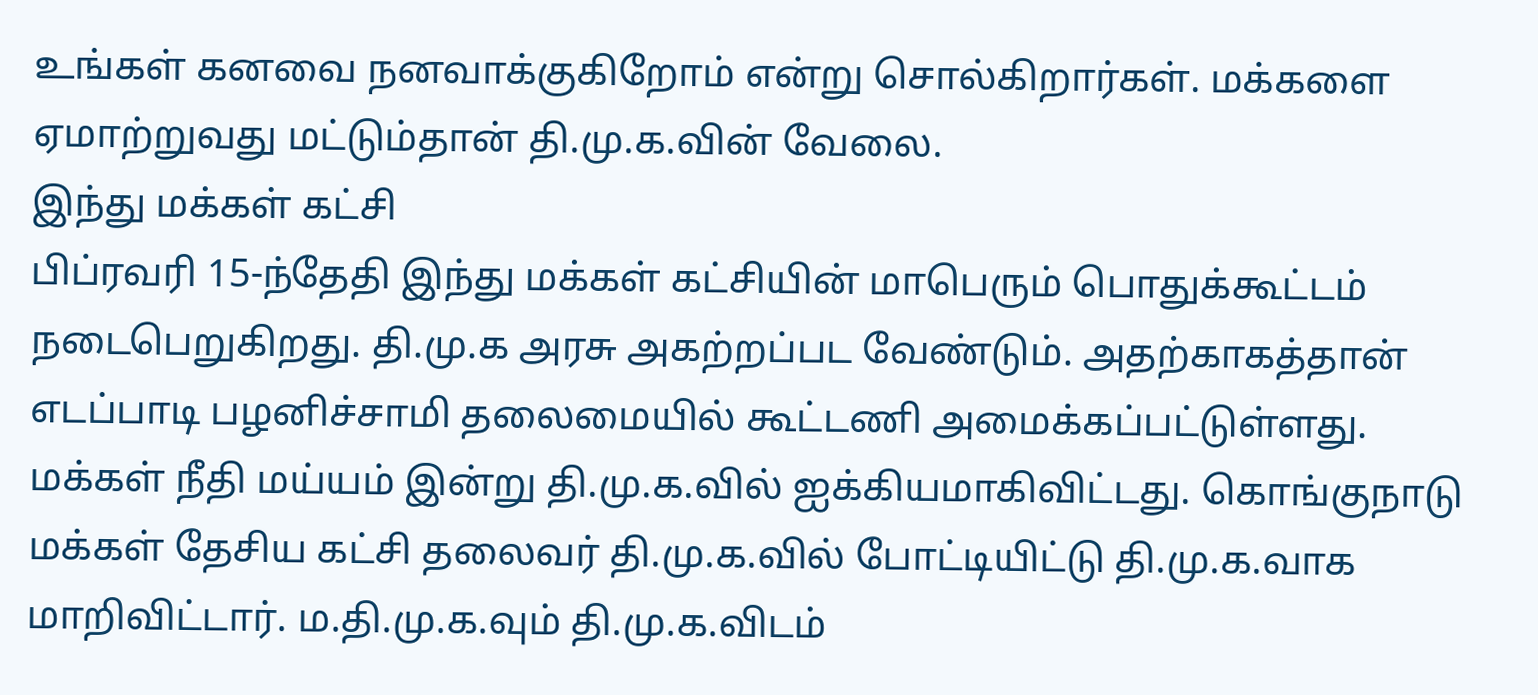உங்கள் கனவை நனவாக்குகிறோம் என்று சொல்கிறார்கள். மக்களை ஏமாற்றுவது மட்டும்தான் தி.மு.க.வின் வேலை.
இந்து மக்கள் கட்சி
பிப்ரவரி 15-ந்தேதி இந்து மக்கள் கட்சியின் மாபெரும் பொதுக்கூட்டம் நடைபெறுகிறது. தி.மு.க அரசு அகற்றப்பட வேண்டும். அதற்காகத்தான் எடப்பாடி பழனிச்சாமி தலைமையில் கூட்டணி அமைக்கப்பட்டுள்ளது.
மக்கள் நீதி மய்யம் இன்று தி.மு.க.வில் ஐக்கியமாகிவிட்டது. கொங்குநாடு மக்கள் தேசிய கட்சி தலைவர் தி.மு.க.வில் போட்டியிட்டு தி.மு.க.வாக மாறிவிட்டார். ம.தி.மு.க.வும் தி.மு.க.விடம்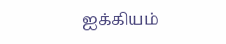ஐக்கியம்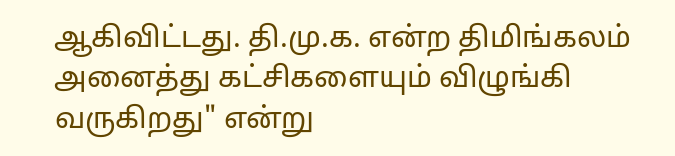ஆகிவிட்டது. தி.மு.க. என்ற திமிங்கலம் அனைத்து கட்சிகளையும் விழுங்கி வருகிறது" என்று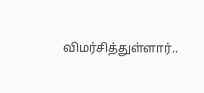விமர்சித்துள்ளார்..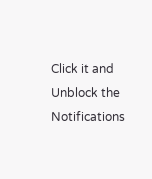Click it and Unblock the Notifications